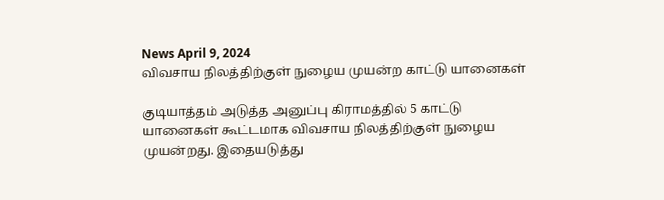News April 9, 2024
விவசாய நிலத்திற்குள் நுழைய முயன்ற காட்டு யானைகள்

குடியாத்தம் அடுத்த அனுப்பு கிராமத்தில் 5 காட்டு யானைகள் கூட்டமாக விவசாய நிலத்திற்குள் நுழைய முயன்றது. இதையடுத்து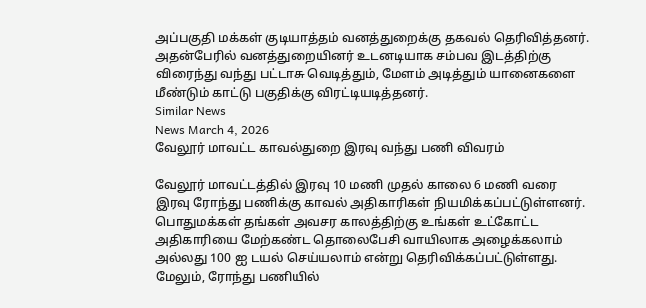அப்பகுதி மக்கள் குடியாத்தம் வனத்துறைக்கு தகவல் தெரிவித்தனர். அதன்பேரில் வனத்துறையினர் உடனடியாக சம்பவ இடத்திற்கு விரைந்து வந்து பட்டாசு வெடித்தும், மேளம் அடித்தும் யானைகளை மீண்டும் காட்டு பகுதிக்கு விரட்டியடித்தனர்.
Similar News
News March 4, 2026
வேலூர் மாவட்ட காவல்துறை இரவு வந்து பணி விவரம்

வேலூர் மாவட்டத்தில் இரவு 10 மணி முதல் காலை 6 மணி வரை இரவு ரோந்து பணிக்கு காவல் அதிகாரிகள் நியமிக்கப்பட்டுள்ளனர். பொதுமக்கள் தங்கள் அவசர காலத்திற்கு உங்கள் உட்கோட்ட அதிகாரியை மேற்கண்ட தொலைபேசி வாயிலாக அழைக்கலாம் அல்லது 100 ஐ டயல் செய்யலாம் என்று தெரிவிக்கப்பட்டுள்ளது. மேலும், ரோந்து பணியில்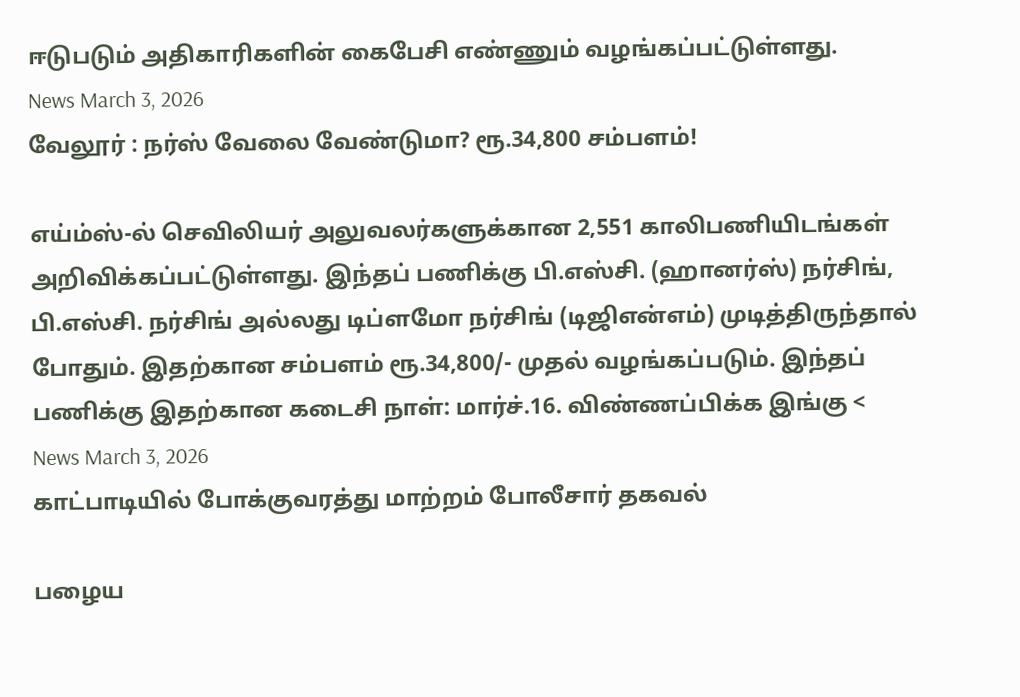ஈடுபடும் அதிகாரிகளின் கைபேசி எண்ணும் வழங்கப்பட்டுள்ளது.
News March 3, 2026
வேலூர் : நர்ஸ் வேலை வேண்டுமா? ரூ.34,800 சம்பளம்!

எய்ம்ஸ்-ல் செவிலியர் அலுவலர்களுக்கான 2,551 காலிபணியிடங்கள் அறிவிக்கப்பட்டுள்ளது. இந்தப் பணிக்கு பி.எஸ்சி. (ஹானர்ஸ்) நர்சிங், பி.எஸ்சி. நர்சிங் அல்லது டிப்ளமோ நர்சிங் (டிஜிஎன்எம்) முடித்திருந்தால் போதும். இதற்கான சம்பளம் ரூ.34,800/- முதல் வழங்கப்படும். இந்தப் பணிக்கு இதற்கான கடைசி நாள்: மார்ச்.16. விண்ணப்பிக்க இங்கு <
News March 3, 2026
காட்பாடியில் போக்குவரத்து மாற்றம் போலீசார் தகவல்

பழைய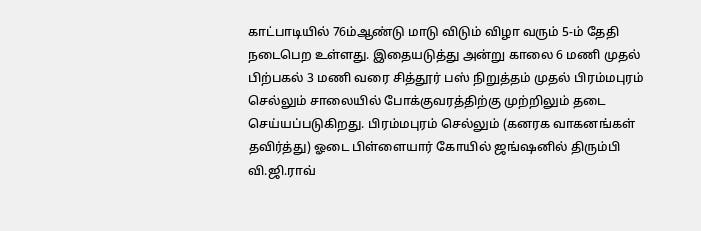காட்பாடியில் 76ம்ஆண்டு மாடு விடும் விழா வரும் 5-ம் தேதி நடைபெற உள்ளது. இதையடுத்து அன்று காலை 6 மணி முதல் பிற்பகல் 3 மணி வரை சித்தூர் பஸ் நிறுத்தம் முதல் பிரம்மபுரம் செல்லும் சாலையில் போக்குவரத்திற்கு முற்றிலும் தடை செய்யப்படுகிறது. பிரம்மபுரம் செல்லும் (கனரக வாகனங்கள் தவிர்த்து) ஓடை பிள்ளையார் கோயில் ஜங்ஷனில் திரும்பி வி.ஜி.ராவ்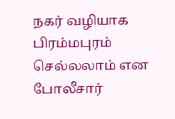நகர் வழியாக பிரம்மபுரம் செல்லலாம் என போலீசார்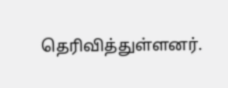தெரிவித்துள்ளனர்.